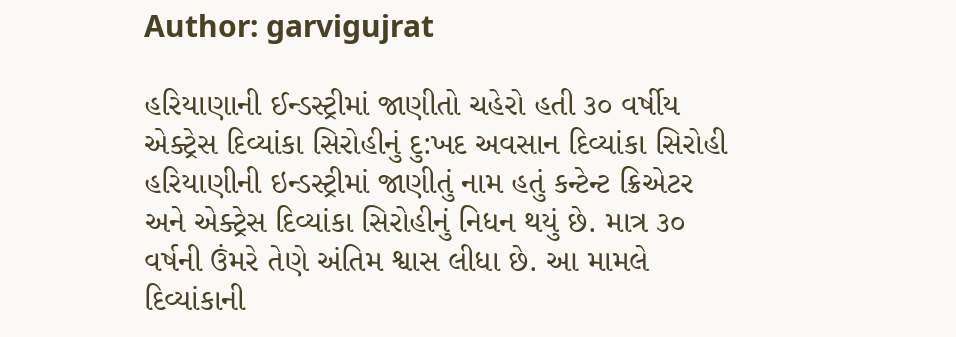Author: garvigujrat

હરિયાણાની ઈન્ડસ્ટ્રીમાં જાણીતો ચહેરો હતી ૩૦ વર્ષીય એક્ટ્રેસ દિવ્યાંકા સિરોહીનું દુ:ખદ અવસાન દિવ્યાંકા સિરોહી હરિયાણીની ઇન્ડસ્ટ્રીમાં જાણીતું નામ હતું કન્ટેન્ટ ક્રિએટર અને એક્ટ્રેસ દિવ્યાંકા સિરોહીનું નિધન થયું છે. માત્ર ૩૦ વર્ષની ઉંમરે તેણે અંતિમ શ્વાસ લીધા છે. આ મામલે દિવ્યાંકાની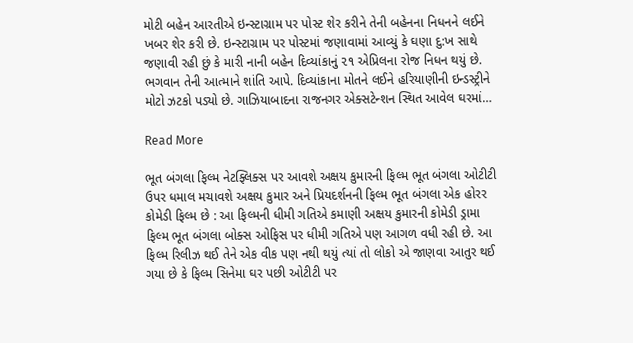મોટી બહેન આરતીએ ઇન્સ્ટાગ્રામ પર પોસ્ટ શેર કરીને તેની બહેનના નિધનને લઈને ખબર શેર કરી છે. ઇન્સ્ટાગ્રામ પર પોસ્ટમાં જણાવામાં આવ્યું કે ઘણા દુ:ખ સાથે જણાવી રહી છું કે મારી નાની બહેન દિવ્યાંકાનું ૨૧ એપ્રિલના રોજ નિધન થયું છે. ભગવાન તેની આત્માને શાંતિ આપે. દિવ્યાંકાના મોતને લઈને હરિયાણીની ઇન્ડસ્ટ્રીને મોટો ઝટકો પડ્યો છે. ગાઝિયાબાદના રાજનગર એક્સટેન્શન સ્થિત આવેલ ઘરમાં…

Read More

ભૂત બંગલા ફિલ્મ નેટફ્લિક્સ પર આવશે અક્ષય કુમારની ફિલ્મ ભૂત બંગલા ઓટીટી ઉપર ધમાલ મચાવશે અક્ષય કુમાર અને પ્રિયદર્શનની ફિલ્મ ભૂત બંગલા એક હોરર કોમેડી ફિલ્મ છે : આ ફિલ્મની ધીમી ગતિએ કમાણી અક્ષય કુમારની કોમેડી ડ્રામા ફિલ્મ ભૂત બંગલા બોક્સ ઓફિસ પર ધીમી ગતિએ પણ આગળ વધી રહી છે. આ ફિલ્મ રિલીઝ થઈ તેને એક વીક પણ નથી થયું ત્યાં તો લોકો એ જાણવા આતુર થઈ ગયા છે કે ફિલ્મ સિનેમા ઘર પછી ઓટીટી પર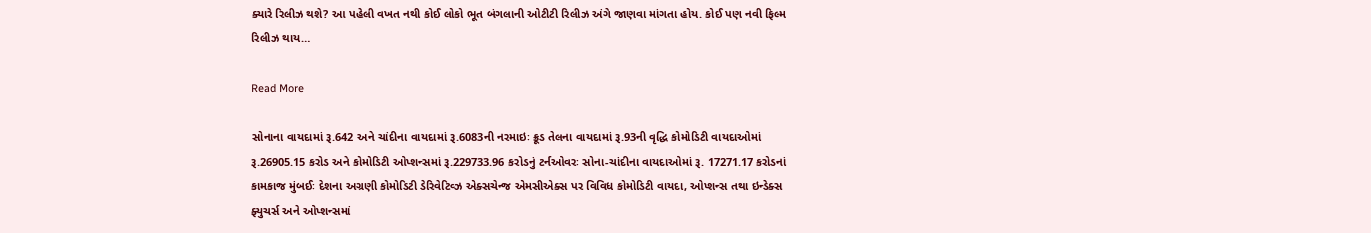ક્યારે રિલીઝ થશે? આ પહેલી વખત નથી કોઈ લોકો ભૂત બંગલાની ઓટીટી રિલીઝ અંગે જાણવા માંગતા હોય. કોઈ પણ નવી ફિલ્મ રિલીઝ થાય…

Read More

સોનાના વાયદામાં રૂ.642 અને ચાંદીના વાયદામાં રૂ.6083ની નરમાઇઃ ક્રૂડ તેલના વાયદામાં રૂ.93ની વૃદ્ધિ કોમોડિટી વાયદાઓમાં રૂ.26905.15 કરોડ અને કોમોડિટી ઓપ્શન્સમાં રૂ.229733.96 કરોડનું ટર્નઓવરઃ સોના-ચાંદીના વાયદાઓમાં રૂ. 17271.17 કરોડનાં કામકાજ મુંબઈઃ દેશના અગ્રણી કોમોડિટી ડેરિવેટિવ્ઝ એક્સચેન્જ એમસીએક્સ પર વિવિધ કોમોડિટી વાયદા, ઓપ્શન્સ તથા ઇન્ડેક્સ ફ્યુચર્સ અને ઓપ્શન્સમાં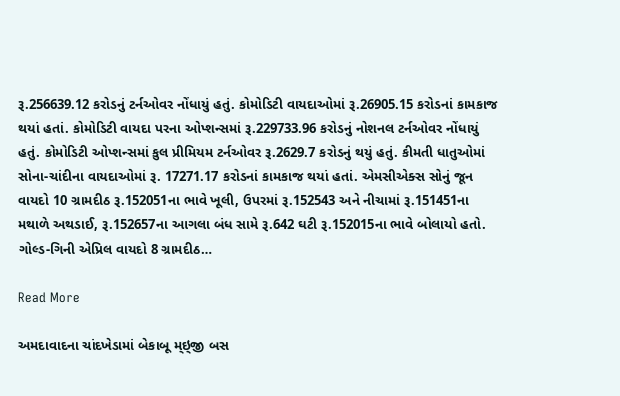રૂ.256639.12 કરોડનું ટર્નઓવર નોંધાયું હતું. કોમોડિટી વાયદાઓમાં રૂ.26905.15 કરોડનાં કામકાજ થયાં હતાં. કોમોડિટી વાયદા પરના ઓપ્શન્સમાં રૂ.229733.96 કરોડનું નોશનલ ટર્નઓવર નોંધાયું હતું. કોમોડિટી ઓપ્શન્સમાં કુલ પ્રીમિયમ ટર્નઓવર રૂ.2629.7 કરોડનું થયું હતું. કીમતી ધાતુઓમાં સોના-ચાંદીના વાયદાઓમાં રૂ. 17271.17 કરોડનાં કામકાજ થયાં હતાં. એમસીએક્સ સોનું જૂન વાયદો 10 ગ્રામદીઠ રૂ.152051ના ભાવે ખૂલી, ઉપરમાં રૂ.152543 અને નીચામાં રૂ.151451ના મથાળે અથડાઈ, રૂ.152657ના આગલા બંધ સામે રૂ.642 ઘટી રૂ.152015ના ભાવે બોલાયો હતો. ગોલ્ડ-ગિની એપ્રિલ વાયદો 8 ગ્રામદીઠ…

Read More

અમદાવાદના ચાંદખેડામાં બેકાબૂ મ્ઇ્જી બસ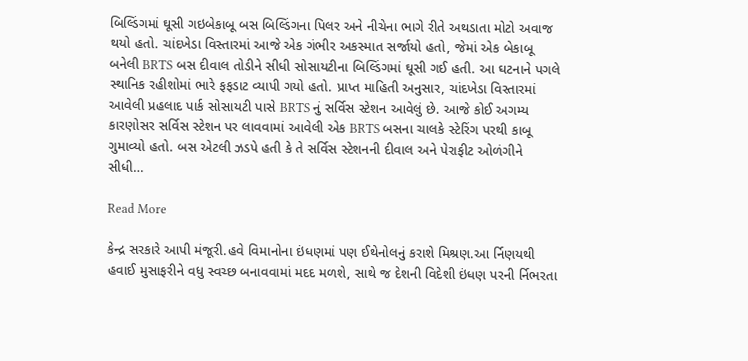બિલ્ડિંગમાં ઘૂસી ગઇબેકાબૂ બસ બિલ્ડિંગના પિલર અને નીચેના ભાગે રીતે અથડાતા મોટો અવાજ થયો હતો. ચાંદખેડા વિસ્તારમાં આજે એક ગંભીર અકસ્માત સર્જાયો હતો, જેમાં એક બેકાબૂ બનેલી BRTS બસ દીવાલ તોડીને સીધી સોસાયટીના બિલ્ડિંગમાં ઘૂસી ગઈ હતી. આ ઘટનાને પગલે સ્થાનિક રહીશોમાં ભારે ફફડાટ વ્યાપી ગયો હતો. પ્રાપ્ત માહિતી અનુસાર, ચાંદખેડા વિસ્તારમાં આવેલી પ્રહલાદ પાર્ક સોસાયટી પાસે BRTS નું સર્વિસ સ્ટેશન આવેલું છે. આજે કોઈ અગમ્ય કારણોસર સર્વિસ સ્ટેશન પર લાવવામાં આવેલી એક BRTS બસના ચાલકે સ્ટેરિંગ પરથી કાબૂ ગુમાવ્યો હતો. બસ એટલી ઝડપે હતી કે તે સર્વિસ સ્ટેશનની દીવાલ અને પેરાફીટ ઓળંગીને સીધી…

Read More

કેન્દ્ર સરકારે આપી મંજૂરી.હવે વિમાનોના ઇંધણમાં પણ ઈથેનોલનું કરાશે મિશ્રણ.આ ર્નિણયથી હવાઈ મુસાફરીને વધુ સ્વચ્છ બનાવવામાં મદદ મળશે, સાથે જ દેશની વિદેશી ઇંધણ પરની ર્નિભરતા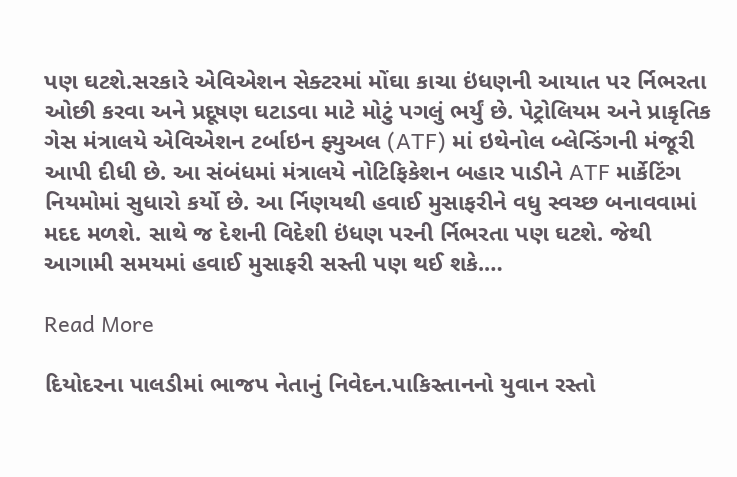પણ ઘટશે.સરકારે એવિએશન સેક્ટરમાં મોંઘા કાચા ઇંધણની આયાત પર ર્નિભરતા ઓછી કરવા અને પ્રદૂષણ ઘટાડવા માટે મોટું પગલું ભર્યું છે. પેટ્રોલિયમ અને પ્રાકૃતિક ગેસ મંત્રાલયે એવિએશન ટર્બાઇન ફ્યુઅલ (ATF) માં ઇથેનોલ બ્લેન્ડિંગની મંજૂરી આપી દીધી છે. આ સંબંધમાં મંત્રાલયે નોટિફિકેશન બહાર પાડીને ATF માર્કેટિંગ નિયમોમાં સુધારો કર્યો છે. આ ર્નિણયથી હવાઈ મુસાફરીને વધુ સ્વચ્છ બનાવવામાં મદદ મળશે. સાથે જ દેશની વિદેશી ઇંધણ પરની ર્નિભરતા પણ ઘટશે. જેથી આગામી સમયમાં હવાઈ મુસાફરી સસ્તી પણ થઈ શકે.…

Read More

દિયોદરના પાલડીમાં ભાજપ નેતાનું નિવેદન.પાકિસ્તાનનો યુવાન રસ્તો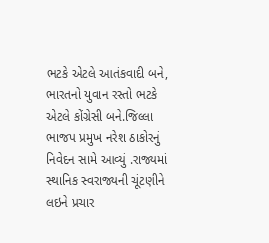ભટકે એટલે આતંકવાદી બને, ભારતનો યુવાન રસ્તો ભટકે એટલે કોંગ્રેસી બને.જિલ્લા ભાજપ પ્રમુખ નરેશ ઠાકોરનું નિવેદન સામે આવ્યું .રાજ્યમાં સ્થાનિક સ્વરાજ્યની ચૂંટણીને લઇને પ્રચાર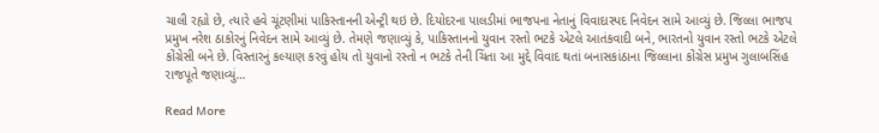ચાલી રહ્યો છે, ત્યારે હવે ચૂંટણીમાં પાકિસ્તાનની એન્ટ્રી થઇ છે. દિયોદરના પાલડીમાં ભાજપના નેતાનું વિવાદાસ્પદ નિવેદન સામે આવ્યું છે. જિલ્લા ભાજપ પ્રમુખ નરેશ ઠાકોરનું નિવેદન સામે આવ્યું છે. તેમણે જણાવ્યું કે, પાકિસ્તાનનો યુવાન રસ્તો ભટકે એટલે આતંકવાદી બને, ભારતનો યુવાન રસ્તો ભટકે એટલે કોંગ્રેસી બને છે. વિસ્તારનું કલ્યાણ કરવું હોય તો યુવાનો રસ્તો ન ભટકે તેની ચિંતા આ મુદ્દે વિવાદ થતાં બનાસકાંઠાના જિલ્લાના કોંગ્રેસ પ્રમુખ ગુલાબસિંહ રાજપૂતે જણાવ્યું…

Read More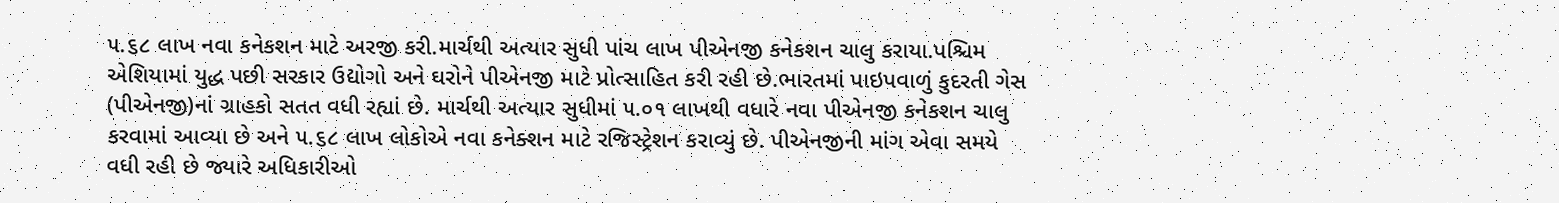૫.૬૮ લાખ નવા કનેકશન માટે અરજી કરી.માર્ચથી અત્યાર સુધી પાંચ લાખ પીએનજી કનેકશન ચાલુ કરાયા.પશ્ચિમ એશિયામાં યુદ્ધ પછી સરકાર ઉદ્યોગો અને ઘરોને પીએનજી માટે પ્રોત્સાહિત કરી રહી છે.ભારતમાં પાઇપવાળું કુદરતી ગેસ (પીએનજી)નાં ગ્રાહકો સતત વધી રહ્યાં છે. માર્ચથી અત્યાર સુધીમાં ૫.૦૧ લાખથી વધારે નવા પીએનજી કનેકશન ચાલુ કરવામાં આવ્યા છે અને ૫.૬૮ લાખ લોકોએ નવા કનેક્શન માટે રજિસ્ટ્રેશન કરાવ્યું છે. પીએનજીની માંગ એવા સમયે વધી રહી છે જ્યારે અધિકારીઓ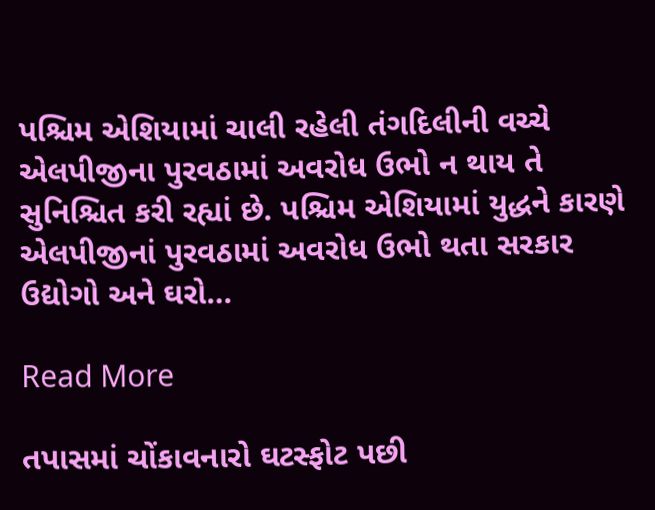પશ્ચિમ એશિયામાં ચાલી રહેલી તંગદિલીની વચ્ચે એલપીજીના પુરવઠામાં અવરોધ ઉભો ન થાય તે સુનિશ્ચિત કરી રહ્યાં છે. પશ્ચિમ એશિયામાં યુદ્ધને કારણે એલપીજીનાં પુરવઠામાં અવરોધ ઉભો થતા સરકાર ઉદ્યોગો અને ઘરો…

Read More

તપાસમાં ચોંકાવનારો ઘટસ્ફોટ પછી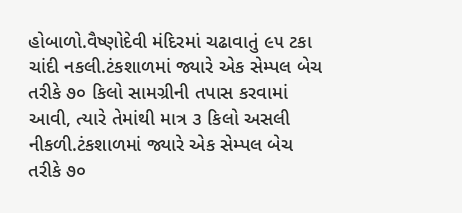હોબાળો.વૈષ્ણોદેવી મંદિરમાં ચઢાવાતું ૯૫ ટકા ચાંદી નકલી.ટંકશાળમાં જ્યારે એક સેમ્પલ બેચ તરીકે ૭૦ કિલો સામગ્રીની તપાસ કરવામાં આવી, ત્યારે તેમાંથી માત્ર ૩ કિલો અસલી નીકળી.ટંકશાળમાં જ્યારે એક સેમ્પલ બેચ તરીકે ૭૦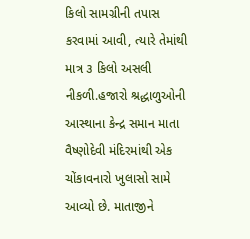કિલો સામગ્રીની તપાસ કરવામાં આવી, ત્યારે તેમાંથી માત્ર ૩ કિલો અસલી નીકળી.હજારો શ્રદ્ધાળુઓની આસ્થાના કેન્દ્ર સમાન માતા વૈષ્ણોદેવી મંદિરમાંથી એક ચોંકાવનારો ખુલાસો સામે આવ્યો છે. માતાજીને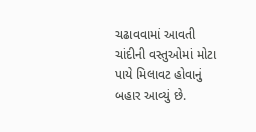ચઢાવવામાં આવતી ચાંદીની વસ્તુઓમાં મોટા પાયે મિલાવટ હોવાનું બહાર આવ્યું છે.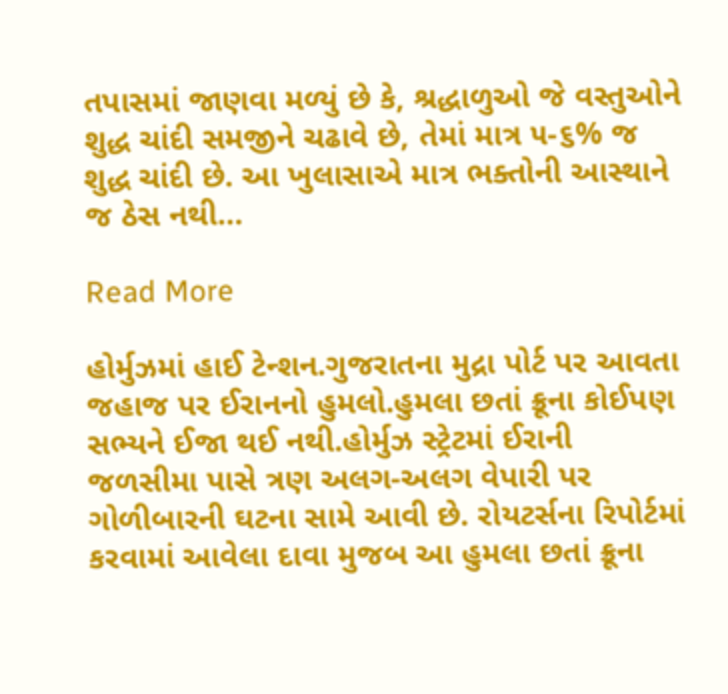તપાસમાં જાણવા મળ્યું છે કે, શ્રદ્ધાળુઓ જે વસ્તુઓને શુદ્ધ ચાંદી સમજીને ચઢાવે છે, તેમાં માત્ર ૫-૬% જ શુદ્ધ ચાંદી છે. આ ખુલાસાએ માત્ર ભક્તોની આસ્થાને જ ઠેસ નથી…

Read More

હોર્મુઝમાં હાઈ ટેન્શન.ગુજરાતના મુદ્રા પોર્ટ પર આવતા જહાજ પર ઈરાનનો હુમલો.હુમલા છતાં ક્રૂના કોઈપણ સભ્યને ઈજા થઈ નથી.હોર્મુઝ સ્ટ્રેટમાં ઈરાની જળસીમા પાસે ત્રણ અલગ-અલગ વેપારી પર ગોળીબારની ઘટના સામે આવી છે. રોયટર્સના રિપોર્ટમાં કરવામાં આવેલા દાવા મુજબ આ હુમલા છતાં ક્રૂના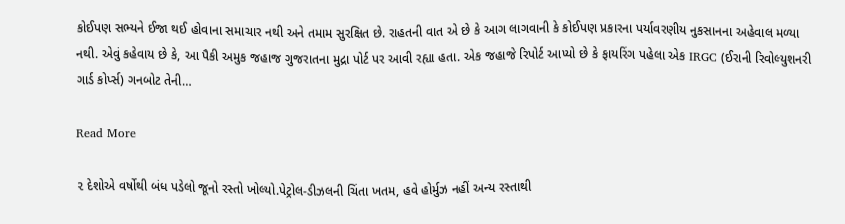કોઈપણ સભ્યને ઈજા થઈ હોવાના સમાચાર નથી અને તમામ સુરક્ષિત છે. રાહતની વાત એ છે કે આગ લાગવાની કે કોઈપણ પ્રકારના પર્યાવરણીય નુકસાનના અહેવાલ મળ્યા નથી. એવું કહેવાય છે કે, આ પૈકી અમુક જહાજ ગુજરાતના મુદ્રા પોર્ટ પર આવી રહ્યા હતા. એક જહાજે રિપોર્ટ આપ્યો છે કે ફાયરિંગ પહેલા એક IRGC (ઈરાની રિવોલ્યુશનરી ગાર્ડ કોર્પ્સ) ગનબોટ તેની…

Read More

૨ દેશોએ વર્ષોથી બંધ પડેલો જૂનો રસ્તો ખોલ્યો.પેટ્રોલ-ડીઝલની ચિંતા ખતમ, હવે હોર્મુઝ નહીં અન્ય રસ્તાથી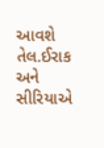આવશે તેલ.ઈરાક અને સીરિયાએ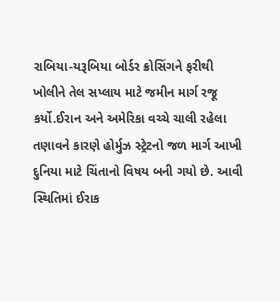રાબિયા-યરૂબિયા બોર્ડર ક્રોસિંગને ફરીથી ખોલીને તેલ સપ્લાય માટે જમીન માર્ગ રજૂ કર્યો.ઈરાન અને અમેરિકા વચ્ચે ચાલી રહેલા તણાવને કારણે હોર્મુઝ સ્ટ્રેટનો જળ માર્ગ આખી દુનિયા માટે ચિંતાનો વિષય બની ગયો છે. આવી સ્થિતિમાં ઈરાક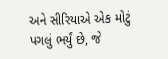અને સીરિયાએ એક મોટું પગલું ભર્યું છે, જે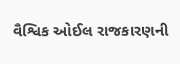વૈશ્વિક ઓઈલ રાજકારણની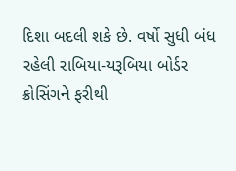દિશા બદલી શકે છે. વર્ષો સુધી બંધ રહેલી રાબિયા-યરૂબિયા બોર્ડર ક્રોસિંગને ફરીથી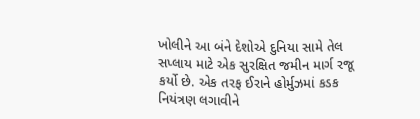ખોલીને આ બંને દેશોએ દુનિયા સામે તેલ સપ્લાય માટે એક સુરક્ષિત જમીન માર્ગ રજૂ કર્યો છે. એક તરફ ઈરાને હોર્મુઝમાં કડક નિયંત્રણ લગાવીને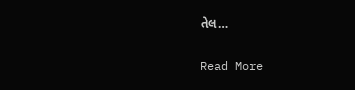તેલ…

Read More